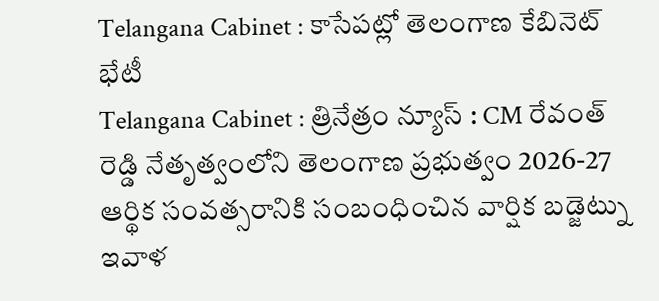Telangana Cabinet : కాసేపట్లో తెలంగాణ కేబినెట్ భేటీ
Telangana Cabinet : త్రినేత్రం న్యూస్ : CM రేవంత్ రెడ్డి నేతృత్వంలోని తెలంగాణ ప్రభుత్వం 2026-27 ఆర్థిక సంవత్సరానికి సంబంధించిన వార్షిక బడ్జెట్ను ఇవాళ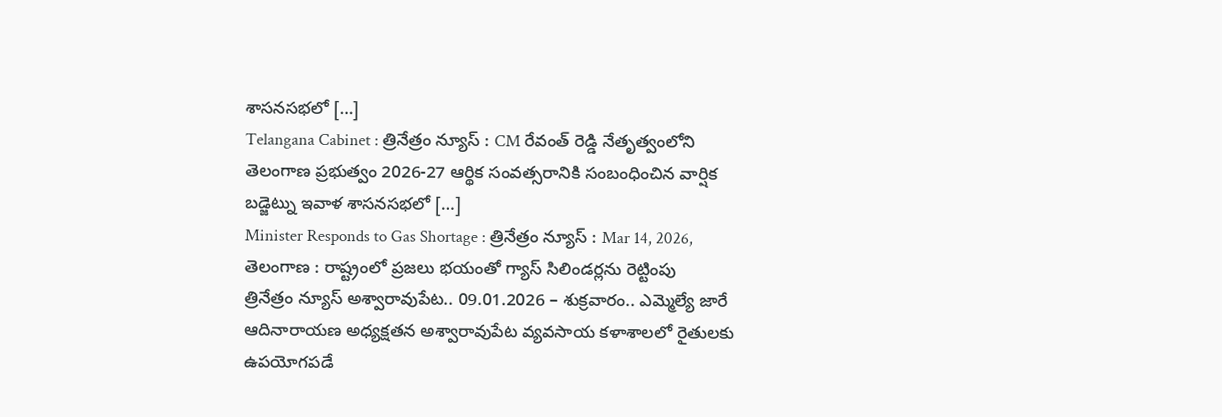శాసనసభలో […]
Telangana Cabinet : త్రినేత్రం న్యూస్ : CM రేవంత్ రెడ్డి నేతృత్వంలోని తెలంగాణ ప్రభుత్వం 2026-27 ఆర్థిక సంవత్సరానికి సంబంధించిన వార్షిక బడ్జెట్ను ఇవాళ శాసనసభలో […]
Minister Responds to Gas Shortage : త్రినేత్రం న్యూస్ : Mar 14, 2026, తెలంగాణ : రాష్ట్రంలో ప్రజలు భయంతో గ్యాస్ సిలిండర్లను రెట్టింపు
త్రినేత్రం న్యూస్ అశ్వారావుపేట.. 09.01.2026 – శుక్రవారం.. ఎమ్మెల్యే జారే ఆదినారాయణ అధ్యక్షతన అశ్వారావుపేట వ్యవసాయ కళాశాలలో రైతులకు ఉపయోగపడే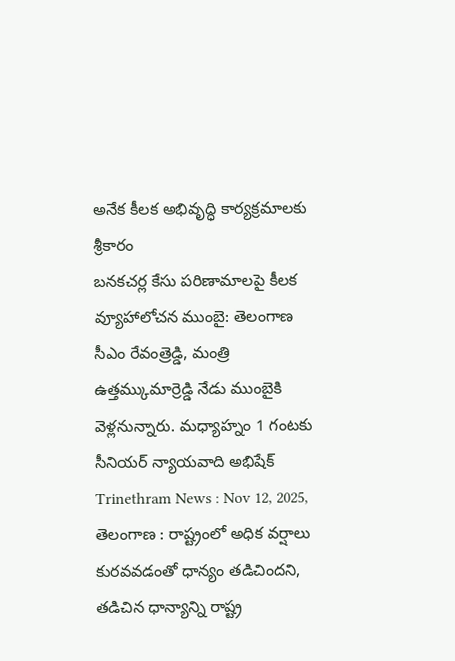అనేక కీలక అభివృద్ధి కార్యక్రమాలకు శ్రీకారం
బనకచర్ల కేసు పరిణామాలపై కీలక వ్యూహాలోచన ముంబై: తెలంగాణ సీఎం రేవంత్రెడ్డి, మంత్రి ఉత్తమ్కుమార్రెడ్డి నేడు ముంబైకి వెళ్లనున్నారు. మధ్యాహ్నం 1 గంటకు సీనియర్ న్యాయవాది అభిషేక్
Trinethram News : Nov 12, 2025, తెలంగాణ : రాష్ట్రంలో అధిక వర్షాలు కురవవడంతో ధాన్యం తడిచిందని, తడిచిన ధాన్యాన్ని రాష్ట్ర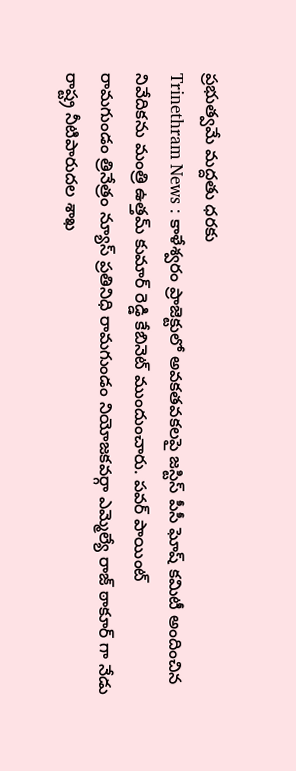ప్రభుత్వమే మద్దతు ధరకు
Trinethram News : కాళేశ్వరం ప్రాజెక్టులో అవకతవకలపై జస్టిస్ పీసీ ఘోష్ కమిటీ అందించిన నివేదికను మంత్రి ఉత్తమ్ కుమార్ రెడ్డి కేబినెట్ ముందుంచారు. పవర్ పాయింట్
రామగుండం త్రినేత్రం న్యూస్ ప్రతినిధి రామగుండం నియోజకవర్గా ఎమ్మెల్యే రాజ్ ఠాకూర్ గా నేడు రాష్ట్ర నీటిపారుదల శాఖ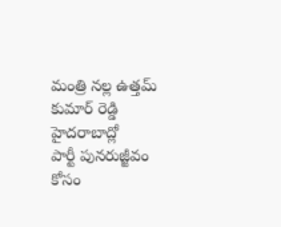మంత్రి నల్ల ఉత్తమ్ కుమార్ రెడ్డి హైదరాబాద్లో
పార్టీ పునరుజ్జీవం కోసం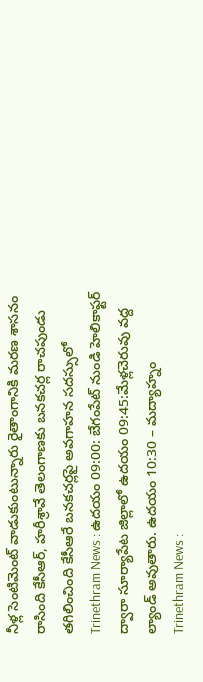నీళ్ల సెంటిమెంట్ వాడుకుంటున్నారు రైతాంగానికి మరణ శాసనం రాసింది కేసీఆర్, హరీశ్రావే తెలంగాణకు బనకచర్ల రాచపుండు తగిలించింది కేసీఆరే బనకచర్లపై అవగాహన సదస్సులో
Trinethram News : ఉదయం 09:00: బేగంపేట్ నుండి హెలికాఫ్టర్ ద్వారా సూర్యాపేట జిల్లాలో ఉదయం 09:45:మేళ్లచెరువు వద్ద ల్యాండ్ అవుతారు. ఉదయం 10:30 – మద్యాహ్నం
Trinethram News :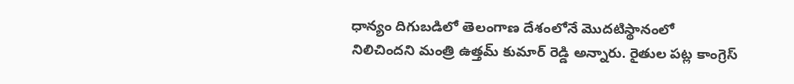ధాన్యం దిగుబడిలో తెలంగాణ దేశంలోనే మొదటిస్థానంలో నిలిచిందని మంత్రి ఉత్తమ్ కుమార్ రెడ్డి అన్నారు. రైతుల పట్ల కాంగ్రెస్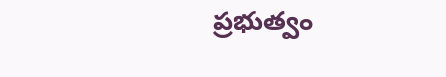ప్రభుత్వం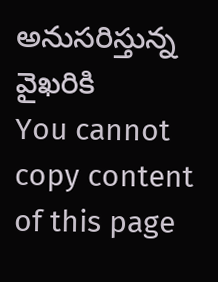అనుసరిస్తున్న వైఖరికి
You cannot copy content of this page